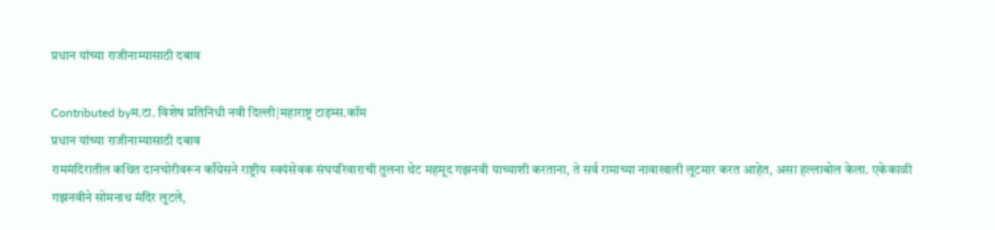प्रधान यांच्या राजीनाम्यासाठी दबाव

Contributed byम.टा. विशेष प्रतिनिधी नवी दिल्ली|महाराष्ट्र टाइम्स.कॉम
प्रधान यांच्या राजीनाम्यासाठी दबाव
राममंदिरातील कथित दानचोरीवरून काँग्रेसने राष्ट्रीय स्वयंसेवक संघपरिवाराची तुलना थेट महमूद गझनवी याच्याशी करताना, ते सर्व रामाच्या नावाखाली लूटमार करत आहेत, असा हल्लाबोल केला. एकेकाळी गझनवीने सोमनाथ मंदिर लुटले,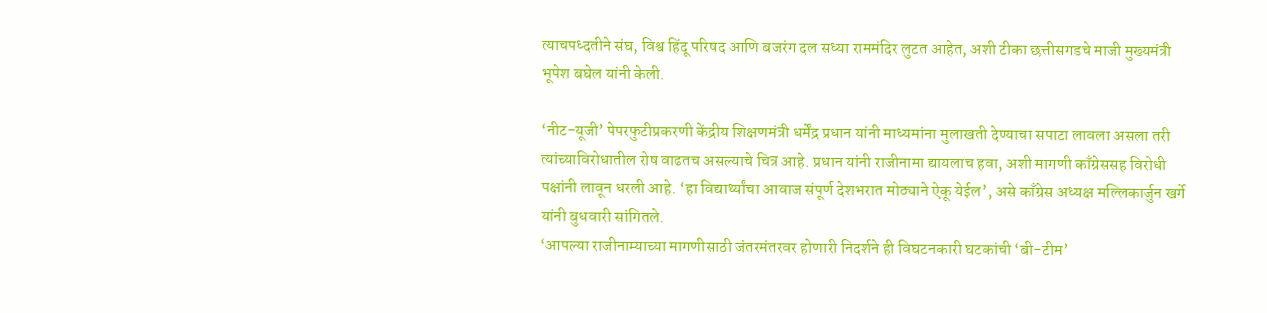त्याचपध्दतीने संघ, विश्व हिंदू परिषद आणि बजरंग दल सध्या राममंदिर लुटत आहेत, अशी टीका छत्तीसगडचे माजी मुख्यमंत्री भूपेश बघेल यांनी केली.

‘नीट-यूजी’ पेपरफुटीप्रकरणी केंद्रीय शिक्षणमंत्री धर्मेंद्र प्रधान यांनी माध्यमांना मुलाखती देण्याचा सपाटा लावला असला तरी त्यांच्याविरोधातील रोष वाढतच असल्याचे चित्र आहे. प्रधान यांनी राजीनामा द्यायलाच हवा, अशी मागणी काँग्रेससह विरोधी पक्षांनी लावून धरली आहे. ‘हा विद्यार्थ्यांचा आवाज संपूर्ण देशभरात मोठ्याने ऐकू येईल’, असे काँग्रेस अध्यक्ष मल्लिकार्जुन खर्गे यांनी बुधवारी सांगितले.
‘आपल्या राजीनाम्याच्या मागणीसाठी जंतरमंतरवर होणारी निदर्शने ही विघटनकारी घटकांची ‘बी-टीम’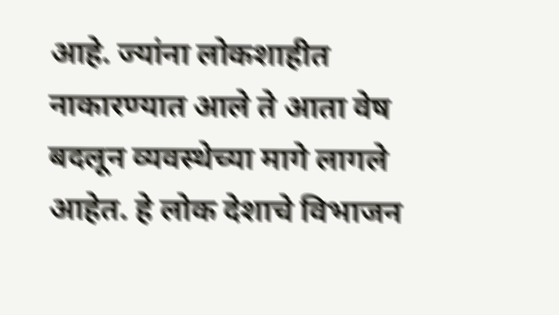आहे. ज्यांना लोकशाहीत नाकारण्यात आले ते आता वेष बदलून व्यवस्थेच्या मागे लागले आहेत. हे लोक देशाचे विभाजन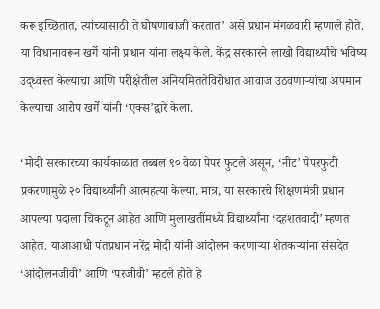करू इच्छितात, त्यांच्यासाठी ते घोषणाबाजी करतात’ असे प्रधान मंगळवारी म्हणाले होते. या विधानावरून खर्गे यांनी प्रधान यांना लक्ष्य केले. केंद्र सरकारने लाखो विद्यार्थ्यांचे भविष्य उद्ध्वस्त केल्याचा आणि परीक्षेतील अनियमिततेविरोधात आवाज उठवणाऱ्यांचा अपमान केल्याचा आरोप खर्गे यांनी ‘एक्स’द्वारे केला.

‘मोदी सरकारच्या कार्यकाळात तब्बल ९० वेळा पेपर फुटले असून, ‘नीट’ पेपरफुटी प्रकरणामुळे २० विद्यार्थ्यांनी आत्महत्या केल्या. मात्र, या सरकारचे शिक्षणमंत्री प्रधान आपल्या पदाला चिकटून आहेत आणि मुलाखतींमध्ये विद्यार्थ्यांना ‘दहशतवादी’ म्हणत आहेत. याआआधी पंतप्रधान नरेंद्र मोदी यांनी आंदोलन करणाऱ्या शेतकऱ्यांना संसदेत ‘आंदोलनजीवी’ आणि ‘परजीवी’ म्हटले होते हे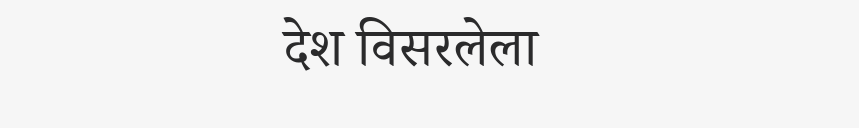देश विसरलेला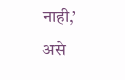नाही,’ असे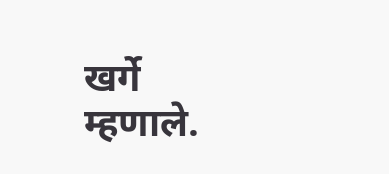खर्गे म्हणाले.